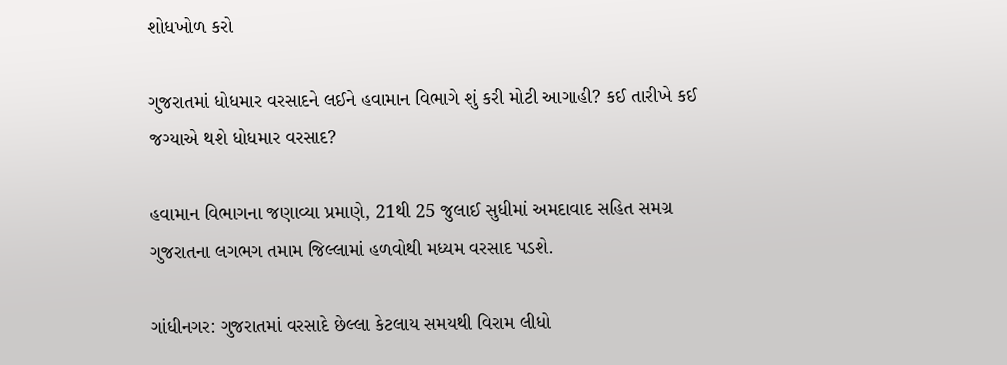શોધખોળ કરો

ગુજરાતમાં ધોધમાર વરસાદને લઈને હવામાન વિભાગે શું કરી મોટી આગાહી? કઈ તારીખે કઈ જગ્યાએ થશે ધોધમાર વરસાદ?

હવામાન વિભાગના જણાવ્યા પ્રમાણે, 21થી 25 જુલાઈ સુધીમાં અમદાવાદ સહિત સમગ્ર ગુજરાતના લગભગ તમામ જિલ્લામાં હળવોથી મધ્યમ વરસાદ પડશે.

ગાંધીનગર: ગુજરાતમાં વરસાદે છેલ્લા કેટલાય સમયથી વિરામ લીધો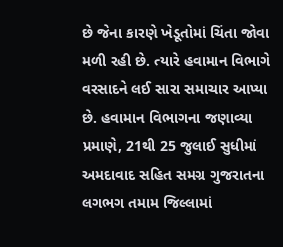છે જેના કારણે ખેડૂતોમાં ચિંતા જોવા મળી રહી છે. ત્યારે હવામાન વિભાગે વરસાદને લઈ સારા સમાચાર આપ્યા છે. હવામાન વિભાગના જણાવ્યા પ્રમાણે, 21થી 25 જુલાઈ સુધીમાં અમદાવાદ સહિત સમગ્ર ગુજરાતના લગભગ તમામ જિલ્લામાં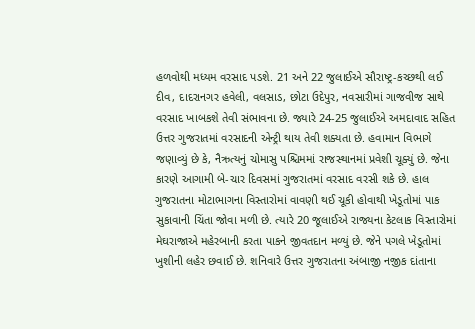હળવોથી મધ્યમ વરસાદ પડશે. 21 અને 22 જુલાઈએ સૌરાષ્ટ્ર-કચ્છથી લઈ દીવ, દાદરાનગર હવેલી, વલસાડ, છોટા ઉદેપુર, નવસારીમાં ગાજવીજ સાથે વરસાદ ખાબકશે તેવી સંભાવના છે. જ્યારે 24-25 જુલાઈએ અમદાવાદ સહિત ઉત્તર ગુજરાતમાં વરસાદની એન્ટ્રી થાય તેવી શક્યતા છે. હવામાન વિભાગે જણાવ્યું છે કે, નૈઋત્યનું ચોમાસુ પશ્ચિમમાં રાજસ્થાનમાં પ્રવેશી ચૂક્યું છે. જેના કારણે આગામી બે-ચાર દિવસમાં ગુજરાતમાં વરસાદ વરસી શકે છે. હાલ ગુજરાતના મોટાભાગના વિસ્તારોમાં વાવણી થઈ ચૂકી હોવાથી ખેડૂતોમાં પાક સુકાવાની ચિંતા જોવા મળી છે. ત્યારે 20 જૂલાઈએ રાજ્યના કેટલાક વિસ્તારોમાં મેઘરાજાએ મહેરબાની કરતા પાકને જીવતદાન મળ્યું છે. જેને પગલે ખેડૂતોમાં ખુશીની લહેર છવાઈ છે. શનિવારે ઉત્તર ગુજરાતના અંબાજી નજીક દાંતાના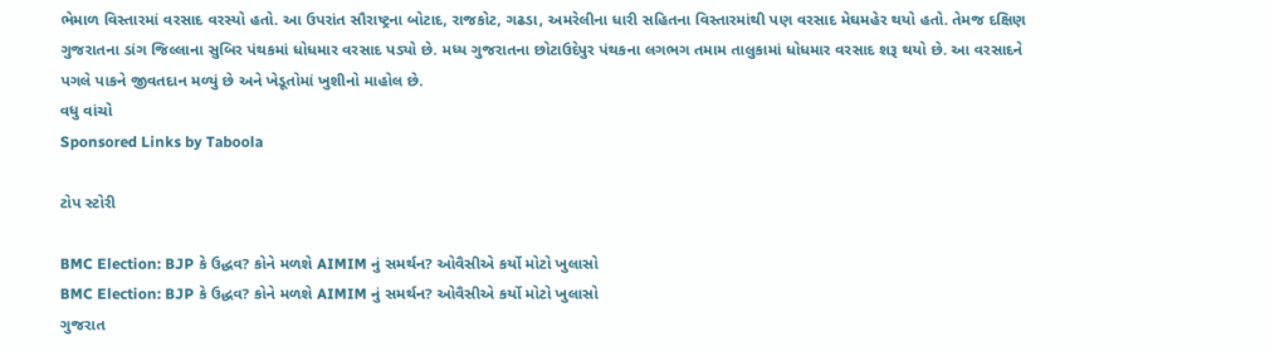ભેમાળ વિસ્તારમાં વરસાદ વરસ્યો હતો. આ ઉપરાંત સૌરાષ્ટ્રના બોટાદ, રાજકોટ, ગઢડા, અમરેલીના ધારી સહિતના વિસ્તારમાંથી પણ વરસાદ મેઘમહેર થયો હતો. તેમજ દક્ષિણ ગુજરાતના ડાંગ જિલ્લાના સુબિર પંથકમાં ધોધમાર વરસાદ પડ્યો છે. મધ્ય ગુજરાતના છોટાઉદેપુર પંથકના લગભગ તમામ તાલુકામાં ધોધમાર વરસાદ શરૂ થયો છે. આ વરસાદને પગલે પાકને જીવતદાન મળ્યું છે અને ખેડૂતોમાં ખુશીનો માહોલ છે.
વધુ વાંચો
Sponsored Links by Taboola

ટોપ સ્ટોરી

BMC Election: BJP કે ઉદ્ધવ? કોને મળશે AIMIM નું સમર્થન? ઓવૈસીએ કર્યો મોટો ખુલાસો
BMC Election: BJP કે ઉદ્ધવ? કોને મળશે AIMIM નું સમર્થન? ઓવૈસીએ કર્યો મોટો ખુલાસો
ગુજરાત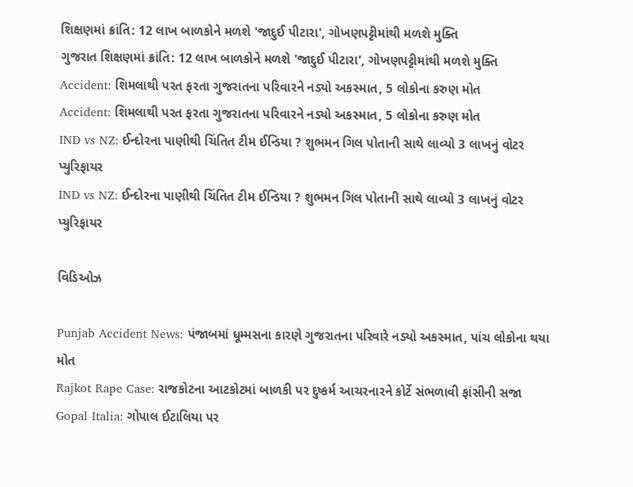શિક્ષણમાં ક્રાંતિ: 12 લાખ બાળકોને મળશે 'જાદુઈ પીટારા', ગોખણપટ્ટીમાંથી મળશે મુક્તિ
ગુજરાત શિક્ષણમાં ક્રાંતિ: 12 લાખ બાળકોને મળશે 'જાદુઈ પીટારા', ગોખણપટ્ટીમાંથી મળશે મુક્તિ
Accident: શિમલાથી પરત ફરતા ગુજરાતના પરિવારને નડ્યો અકસ્માત, 5 લોકોના કરુણ મોત
Accident: શિમલાથી પરત ફરતા ગુજરાતના પરિવારને નડ્યો અકસ્માત, 5 લોકોના કરુણ મોત
IND vs NZ: ઈન્દોરના પાણીથી ચિંતિત ટીમ ઈન્ડિયા ? શુભમન ગિલ પોતાની સાથે લાવ્યો 3 લાખનું વોટર પ્યુરિફાયર
IND vs NZ: ઈન્દોરના પાણીથી ચિંતિત ટીમ ઈન્ડિયા ? શુભમન ગિલ પોતાની સાથે લાવ્યો 3 લાખનું વોટર પ્યુરિફાયર

વિડિઓઝ

Punjab Accident News: પંજાબમાં ધૂમ્મસના કારણે ગુજરાતના પરિવારે નડ્યો અકસ્માત, પાંચ લોકોના થયા મોત
Rajkot Rape Case: રાજકોટના આટકોટમાં બાળકી પર દુષ્કર્મ આચરનારને કોર્ટે સંભળાવી ફાંસીની સજા
Gopal Italia: ગોપાલ ઈટાલિયા પર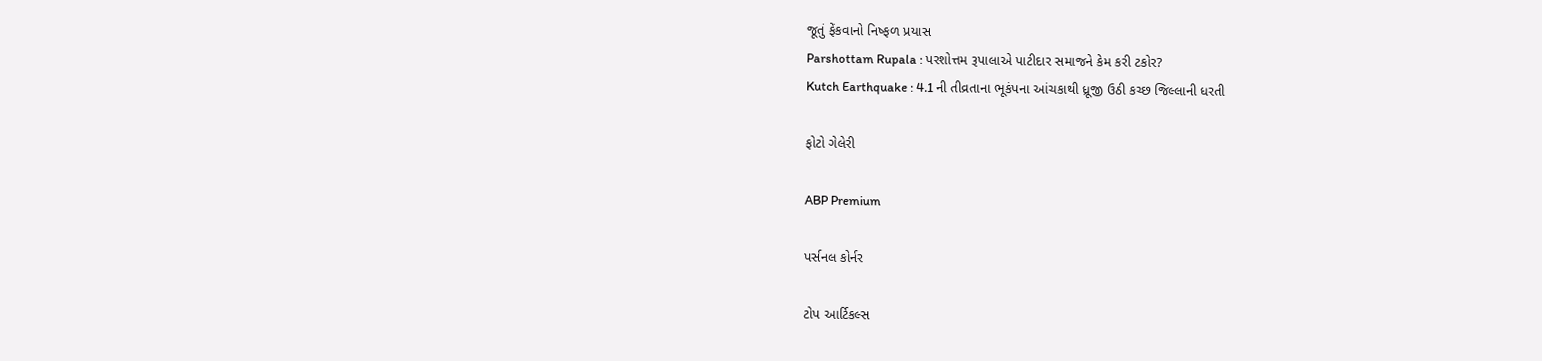જૂતું ફેંકવાનો નિષ્ફળ પ્રયાસ
Parshottam Rupala : પરશોત્તમ રૂપાલાએ પાટીદાર સમાજને કેમ કરી ટકોર?
Kutch Earthquake : 4.1 ની તીવ્રતાના ભૂકંપના આંચકાથી ધ્રૂજી ઉઠી કચ્છ જિલ્લાની ધરતી

ફોટો ગેલેરી

ABP Premium

પર્સનલ કોર્નર

ટોપ આર્ટિકલ્સ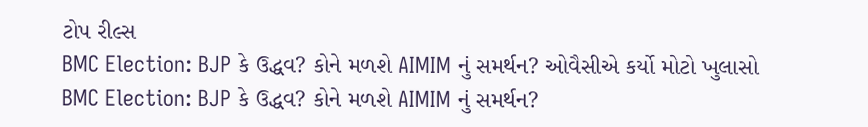ટોપ રીલ્સ
BMC Election: BJP કે ઉદ્ધવ? કોને મળશે AIMIM નું સમર્થન? ઓવૈસીએ કર્યો મોટો ખુલાસો
BMC Election: BJP કે ઉદ્ધવ? કોને મળશે AIMIM નું સમર્થન?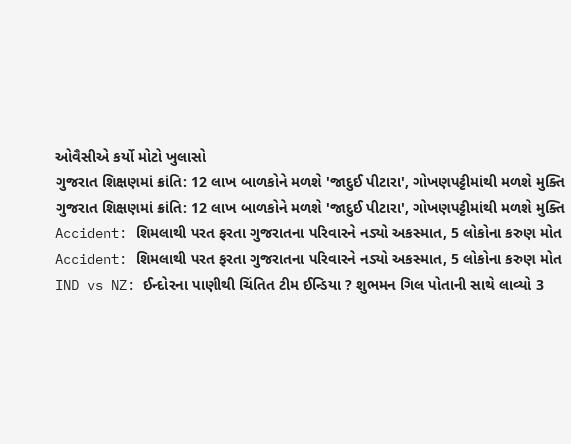ઓવૈસીએ કર્યો મોટો ખુલાસો
ગુજરાત શિક્ષણમાં ક્રાંતિ: 12 લાખ બાળકોને મળશે 'જાદુઈ પીટારા', ગોખણપટ્ટીમાંથી મળશે મુક્તિ
ગુજરાત શિક્ષણમાં ક્રાંતિ: 12 લાખ બાળકોને મળશે 'જાદુઈ પીટારા', ગોખણપટ્ટીમાંથી મળશે મુક્તિ
Accident: શિમલાથી પરત ફરતા ગુજરાતના પરિવારને નડ્યો અકસ્માત, 5 લોકોના કરુણ મોત
Accident: શિમલાથી પરત ફરતા ગુજરાતના પરિવારને નડ્યો અકસ્માત, 5 લોકોના કરુણ મોત
IND vs NZ: ઈન્દોરના પાણીથી ચિંતિત ટીમ ઈન્ડિયા ? શુભમન ગિલ પોતાની સાથે લાવ્યો 3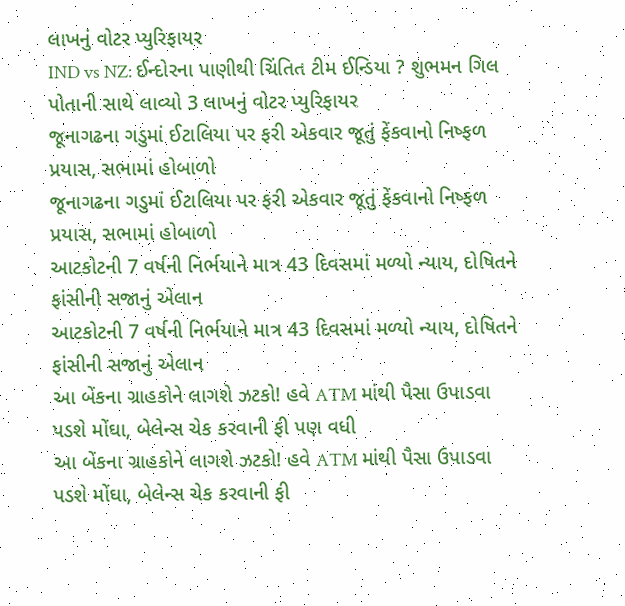લાખનું વોટર પ્યુરિફાયર
IND vs NZ: ઈન્દોરના પાણીથી ચિંતિત ટીમ ઈન્ડિયા ? શુભમન ગિલ પોતાની સાથે લાવ્યો 3 લાખનું વોટર પ્યુરિફાયર
જૂનાગઢના ગડુમાં ઈટાલિયા પર ફરી એકવાર જૂતું ફેંકવાનો નિષ્ફળ પ્રયાસ, સભામાં હોબાળો
જૂનાગઢના ગડુમાં ઈટાલિયા પર ફરી એકવાર જૂતું ફેંકવાનો નિષ્ફળ પ્રયાસ, સભામાં હોબાળો
આટકોટની 7 વર્ષની નિર્ભયાને માત્ર 43 દિવસમાં મળ્યો ન્યાય, દોષિતને ફાંસીની સજાનું એલાન
આટકોટની 7 વર્ષની નિર્ભયાને માત્ર 43 દિવસમાં મળ્યો ન્યાય, દોષિતને ફાંસીની સજાનું એલાન
આ બેંકના ગ્રાહકોને લાગશે ઝટકો! હવે ATM માંથી પૈસા ઉપાડવા પડશે મોંઘા, બેલેન્સ ચેક કરવાની ફી પણ વધી
આ બેંકના ગ્રાહકોને લાગશે ઝટકો! હવે ATM માંથી પૈસા ઉપાડવા પડશે મોંઘા, બેલેન્સ ચેક કરવાની ફી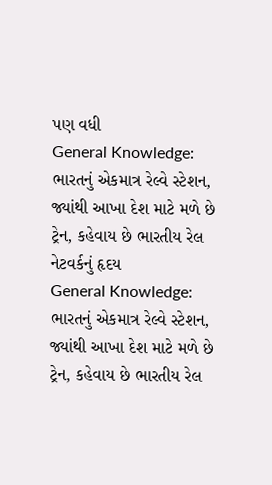પણ વધી
General Knowledge: ભારતનું એકમાત્ર રેલ્વે સ્ટેશન, જ્યાંથી આખા દેશ માટે મળે છે ટ્રેન, કહેવાય છે ભારતીય રેલ નેટવર્કનું હૃદય
General Knowledge: ભારતનું એકમાત્ર રેલ્વે સ્ટેશન, જ્યાંથી આખા દેશ માટે મળે છે ટ્રેન, કહેવાય છે ભારતીય રેલ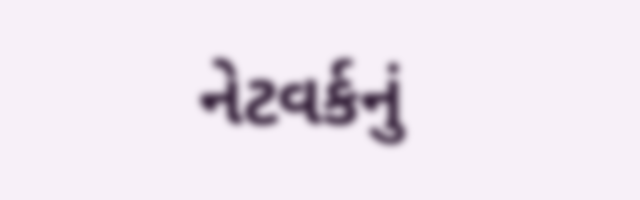નેટવર્કનું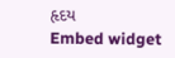હૃદય
Embed widget